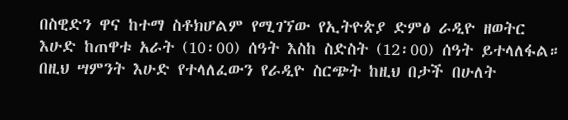በስዊድን ዋና ከተማ ስቶክሆልም የሚገኘው የኢትዮጵያ ድምፅ ራዲዮ ዘወትር እሁድ ከጠዋቱ አራት (10፡00) ሰዓት እስከ ስድስት (12፡00) ሰዓት ይተላለፋል። በዚህ ሣምንት እሁድ የተላለፈውን የራዲዮ ስርጭት ከዚህ በታች በሁለት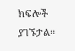ክፍሎች ያገኙታል።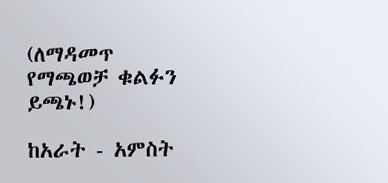(ለማዳመጥ የማጫወቻ ቁልፉን ይጫኑ!)

ከአራት - አምስት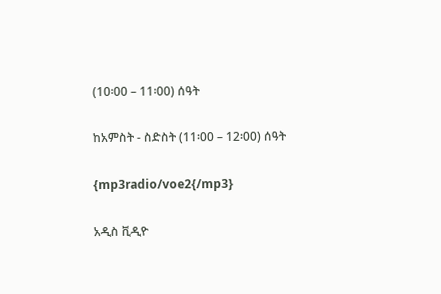(10፡00 – 11፡00) ሰዓት

ከአምስት - ስድስት (11፡00 – 12፡00) ሰዓት

{mp3radio/voe2{/mp3}

አዲስ ቪዲዮ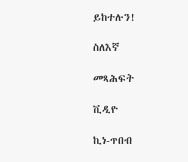ይከተሉን!

ስለእኛ

መጻሕፍት

ቪዲዮ

ኪነ-ጥበብ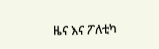ዜና እና ፖለቲካ